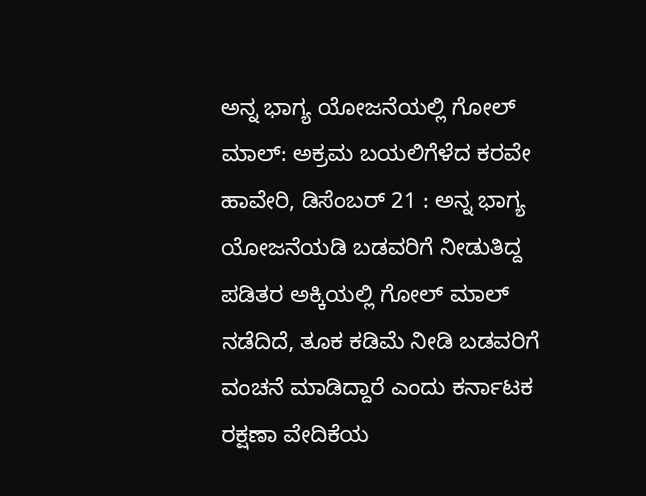ಅನ್ನ ಭಾಗ್ಯ ಯೋಜನೆಯಲ್ಲಿ ಗೋಲ್ ಮಾಲ್: ಅಕ್ರಮ ಬಯಲಿಗೆಳೆದ ಕರವೇ
ಹಾವೇರಿ, ಡಿಸೆಂಬರ್ 21 : ಅನ್ನ ಭಾಗ್ಯ ಯೋಜನೆಯಡಿ ಬಡವರಿಗೆ ನೀಡುತಿದ್ದ ಪಡಿತರ ಅಕ್ಕಿಯಲ್ಲಿ ಗೋಲ್ ಮಾಲ್ ನಡೆದಿದೆ, ತೂಕ ಕಡಿಮೆ ನೀಡಿ ಬಡವರಿಗೆ ವಂಚನೆ ಮಾಡಿದ್ದಾರೆ ಎಂದು ಕರ್ನಾಟಕ ರಕ್ಷಣಾ ವೇದಿಕೆಯ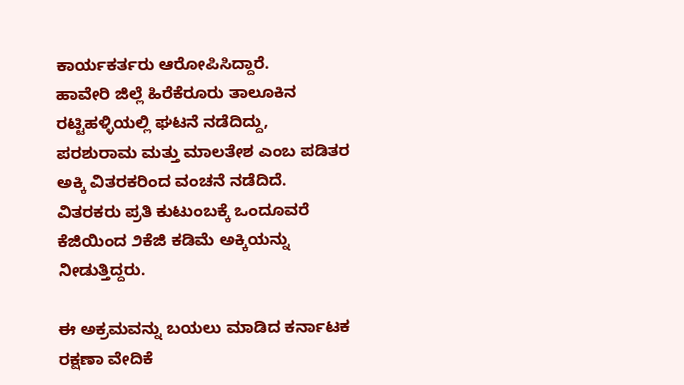ಕಾರ್ಯಕರ್ತರು ಆರೋಪಿಸಿದ್ದಾರೆ.
ಹಾವೇರಿ ಜಿಲ್ಲೆ ಹಿರೆಕೆರೂರು ತಾಲೂಕಿನ ರಟ್ಟಿಹಳ್ಳಿಯಲ್ಲಿ ಘಟನೆ ನಡೆದಿದ್ದು, ಪರಶುರಾಮ ಮತ್ತು ಮಾಲತೇಶ ಎಂಬ ಪಡಿತರ ಅಕ್ಕಿ ವಿತರಕರಿಂದ ವಂಚನೆ ನಡೆದಿದೆ. ವಿತರಕರು ಪ್ರತಿ ಕುಟುಂಬಕ್ಕೆ ಒಂದೂವರೆ ಕೆಜಿಯಿಂದ ೨ಕೆಜಿ ಕಡಿಮೆ ಅಕ್ಕಿಯನ್ನು ನೀಡುತ್ತಿದ್ದರು.

ಈ ಅಕ್ರಮವನ್ನು ಬಯಲು ಮಾಡಿದ ಕರ್ನಾಟಕ ರಕ್ಷಣಾ ವೇದಿಕೆ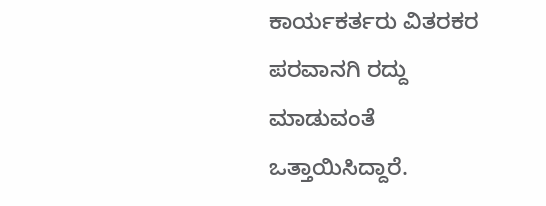ಕಾರ್ಯಕರ್ತರು ವಿತರಕರ ಪರವಾನಗಿ ರದ್ದು ಮಾಡುವಂತೆ ಒತ್ತಾಯಿಸಿದ್ದಾರೆ.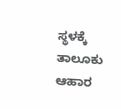ಸ್ಥಳಕ್ಕೆ ತಾಲೂಕು ಆಹಾರ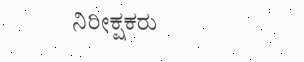ನಿರೀಕ್ಷಕರು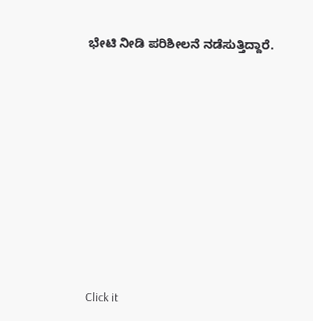ಭೇಟಿ ನೀಡಿ ಪರಿಶೀಲನೆ ನಡೆಸುತ್ತಿದ್ದಾರೆ.












Click it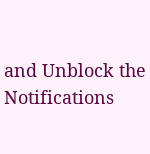and Unblock the Notifications